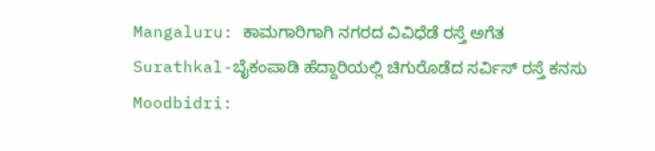Mangaluru: ಕಾಮಗಾರಿಗಾಗಿ ನಗರದ ವಿವಿಧೆಡೆ ರಸ್ತೆ ಅಗೆತ
Surathkal-ಬೈಕಂಪಾಡಿ ಹೆದ್ದಾರಿಯಲ್ಲಿ ಚಿಗುರೊಡೆದ ಸರ್ವಿಸ್ ರಸ್ತೆ ಕನಸು
Moodbidri: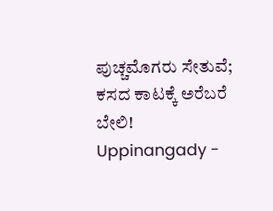ಪುಚ್ಚಮೊಗರು ಸೇತುವೆ; ಕಸದ ಕಾಟಕ್ಕೆ ಅರೆಬರೆ ಬೇಲಿ!
Uppinangady -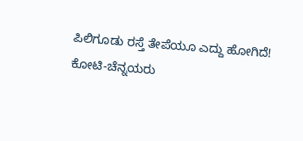ಪಿಲಿಗೂಡು ರಸ್ತೆ ತೇಪೆಯೂ ಎದ್ದು ಹೋಗಿದೆ!
ಕೋಟಿ-ಚೆನ್ನಯರು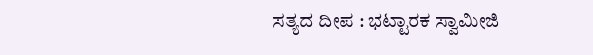ಸತ್ಯದ ದೀಪ : ಭಟ್ಟಾರಕ ಸ್ವಾಮೀಜಿ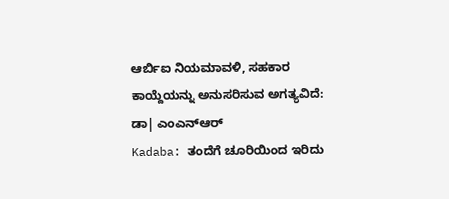ಆರ್ಬಿಐ ನಿಯಮಾವಳಿ, ಸಹಕಾರ ಕಾಯ್ದೆಯನ್ನು ಅನುಸರಿಸುವ ಅಗತ್ಯವಿದೆ: ಡಾ| ಎಂಎನ್ಆರ್
Kadaba: ತಂದೆಗೆ ಚೂರಿಯಿಂದ ಇರಿದು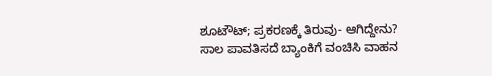ಶೂಟೌಟ್; ಪ್ರಕರಣಕ್ಕೆ ತಿರುವು- ಆಗಿದ್ದೇನು?
ಸಾಲ ಪಾವತಿಸದೆ ಬ್ಯಾಂಕಿಗೆ ವಂಚಿಸಿ ವಾಹನ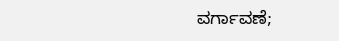ವರ್ಗಾವಣೆ;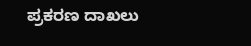ಪ್ರಕರಣ ದಾಖಲು